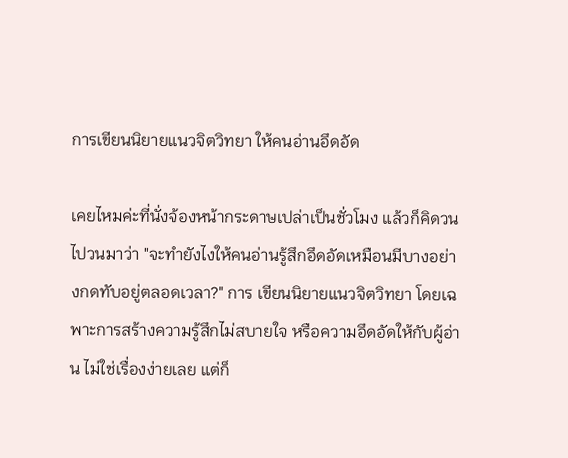การเขียนนิยายแนวจิตวิทยา ให้คนอ่านอึดอัด

เคยไหมค่ะที่นั่งจ้องหน้ากระดาษเปล่าเป็นชั่วโมง แล้วก็คิดวนไปวนมาว่า "จะทำยังไงให้คนอ่านรู้สึกอึดอัดเหมือนมีบางอย่างกดทับอยู่ตลอดเวลา?" การ เขียนนิยายแนวจิตวิทยา โดยเฉพาะการสร้างความรู้สึกไม่สบายใจ หรือความอึดอัดให้กับผู้อ่าน ไม่ใช่เรื่องง่ายเลย แต่ก็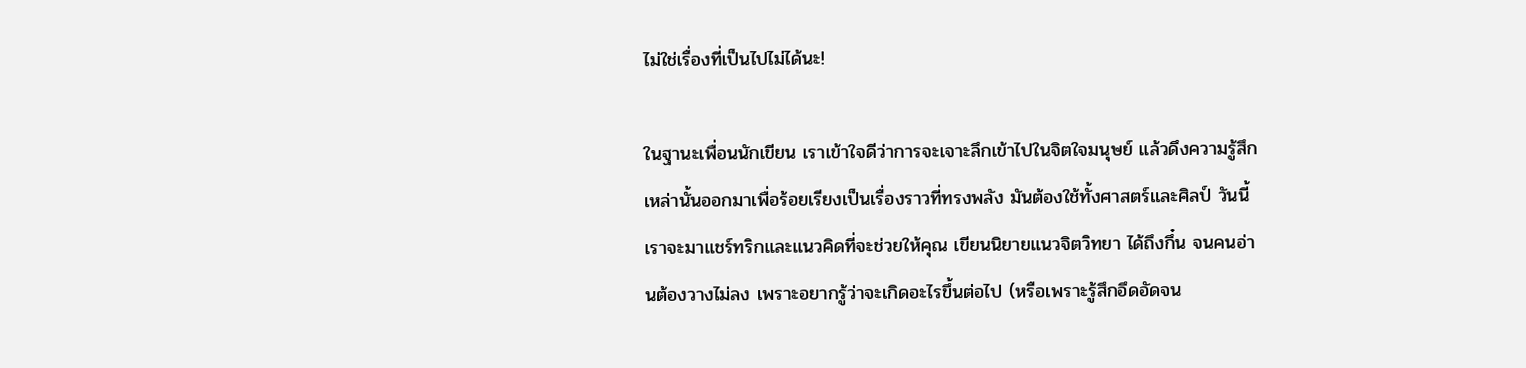ไม่ใช่เรื่องที่เป็นไปไม่ได้นะ!

ในฐานะเพื่อนนักเขียน เราเข้าใจดีว่าการจะเจาะลึกเข้าไปในจิตใจมนุษย์ แล้วดึงความรู้สึกเหล่านั้นออกมาเพื่อร้อยเรียงเป็นเรื่องราวที่ทรงพลัง มันต้องใช้ทั้งศาสตร์และศิลป์ วันนี้เราจะมาแชร์ทริกและแนวคิดที่จะช่วยให้คุณ เขียนนิยายแนวจิตวิทยา ได้ถึงกึ๋น จนคนอ่านต้องวางไม่ลง เพราะอยากรู้ว่าจะเกิดอะไรขึ้นต่อไป (หรือเพราะรู้สึกอึดอัดจน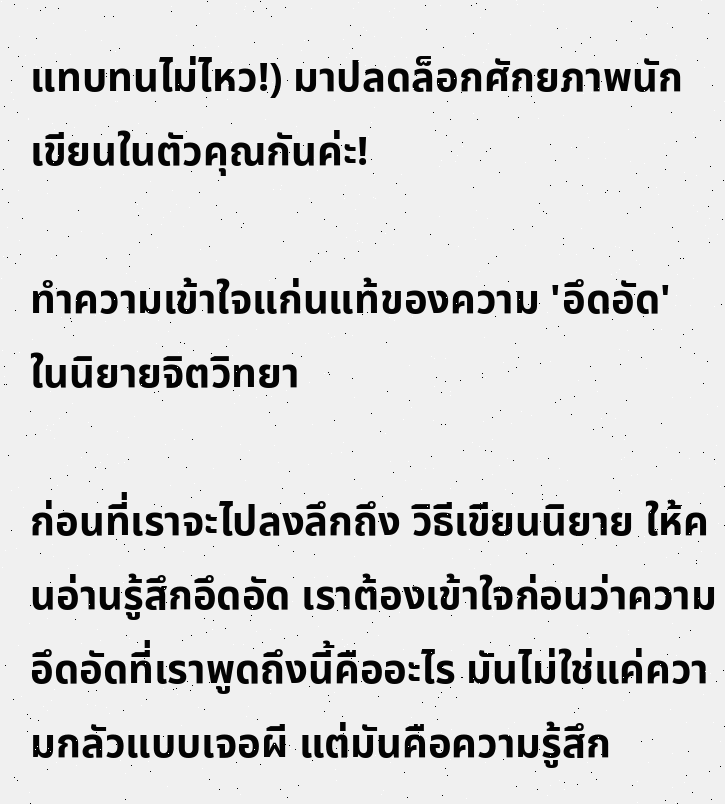แทบทนไม่ไหว!) มาปลดล็อกศักยภาพนักเขียนในตัวคุณกันค่ะ!

ทำความเข้าใจแก่นแท้ของความ 'อึดอัด' ในนิยายจิตวิทยา

ก่อนที่เราจะไปลงลึกถึง วิธีเขียนนิยาย ให้คนอ่านรู้สึกอึดอัด เราต้องเข้าใจก่อนว่าความอึดอัดที่เราพูดถึงนี้คืออะไร มันไม่ใช่แค่ความกลัวแบบเจอผี แต่มันคือความรู้สึก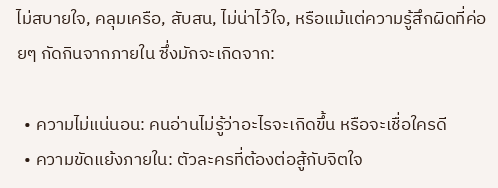ไม่สบายใจ, คลุมเครือ, สับสน, ไม่น่าไว้ใจ, หรือแม้แต่ความรู้สึกผิดที่ค่อยๆ กัดกินจากภายใน ซึ่งมักจะเกิดจาก:

  • ความไม่แน่นอน: คนอ่านไม่รู้ว่าอะไรจะเกิดขึ้น หรือจะเชื่อใครดี
  • ความขัดแย้งภายใน: ตัวละครที่ต้องต่อสู้กับจิตใจ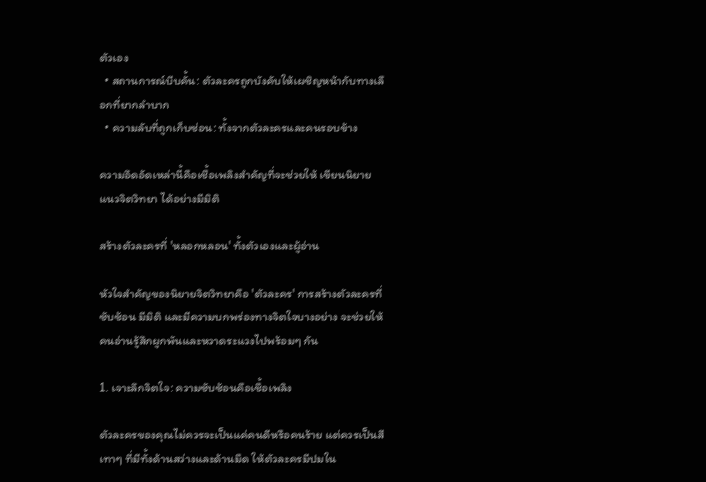ตัวเอง
  • สถานการณ์บีบคั้น: ตัวละครถูกบังคับให้เผชิญหน้ากับทางเลือกที่ยากลำบาก
  • ความลับที่ถูกเก็บซ่อน: ทั้งจากตัวละครและคนรอบข้าง

ความอึดอัดเหล่านี้คือเชื้อเพลิงสำคัญที่จะช่วยให้ เขียนนิยายแนวจิตวิทยา ได้อย่างมีมิติ

สร้างตัวละครที่ 'หลอกหลอน' ทั้งตัวเองและผู้อ่าน

หัวใจสำคัญของนิยายจิตวิทยาคือ 'ตัวละคร' การสร้างตัวละครที่ซับซ้อน มีมิติ และมีความบกพร่องทางจิตใจบางอย่าง จะช่วยให้คนอ่านรู้สึกผูกพันและหวาดระแวงไปพร้อมๆ กัน

1. เจาะลึกจิตใจ: ความซับซ้อนคือเชื้อเพลิง

ตัวละครของคุณไม่ควรจะเป็นแค่คนดีหรือคนร้าย แต่ควรเป็นสีเทาๆ ที่มีทั้งด้านสว่างและด้านมืด ให้ตัวละครมีปมใน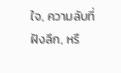ใจ, ความลับที่ฝังลึก, หรื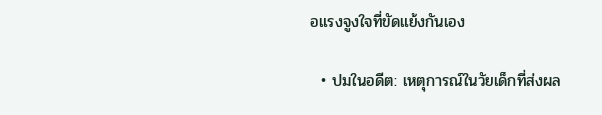อแรงจูงใจที่ขัดแย้งกันเอง

  • ปมในอดีต: เหตุการณ์ในวัยเด็กที่ส่งผล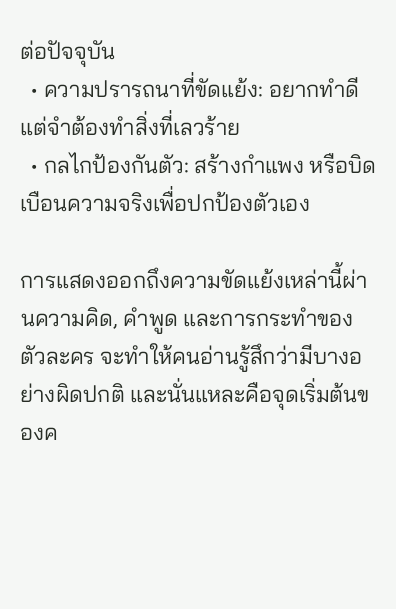ต่อปัจจุบัน
  • ความปรารถนาที่ขัดแย้ง: อยากทำดี แต่จำต้องทำสิ่งที่เลวร้าย
  • กลไกป้องกันตัว: สร้างกำแพง หรือบิดเบือนความจริงเพื่อปกป้องตัวเอง

การแสดงออกถึงความขัดแย้งเหล่านี้ผ่านความคิด, คำพูด และการกระทำของตัวละคร จะทำให้คนอ่านรู้สึกว่ามีบางอย่างผิดปกติ และนั่นแหละคือจุดเริ่มต้นของค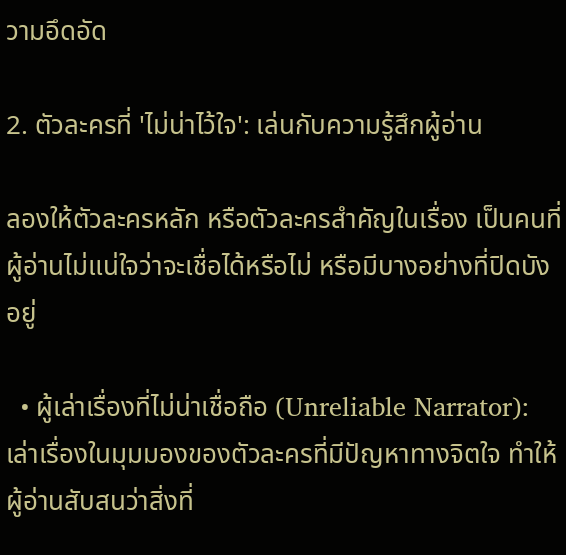วามอึดอัด

2. ตัวละครที่ 'ไม่น่าไว้ใจ': เล่นกับความรู้สึกผู้อ่าน

ลองให้ตัวละครหลัก หรือตัวละครสำคัญในเรื่อง เป็นคนที่ผู้อ่านไม่แน่ใจว่าจะเชื่อได้หรือไม่ หรือมีบางอย่างที่ปิดบังอยู่

  • ผู้เล่าเรื่องที่ไม่น่าเชื่อถือ (Unreliable Narrator): เล่าเรื่องในมุมมองของตัวละครที่มีปัญหาทางจิตใจ ทำให้ผู้อ่านสับสนว่าสิ่งที่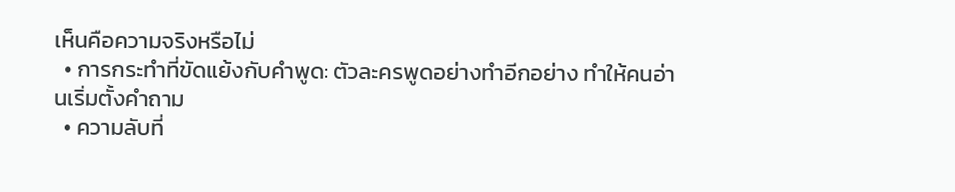เห็นคือความจริงหรือไม่
  • การกระทำที่ขัดแย้งกับคำพูด: ตัวละครพูดอย่างทำอีกอย่าง ทำให้คนอ่านเริ่มตั้งคำถาม
  • ความลับที่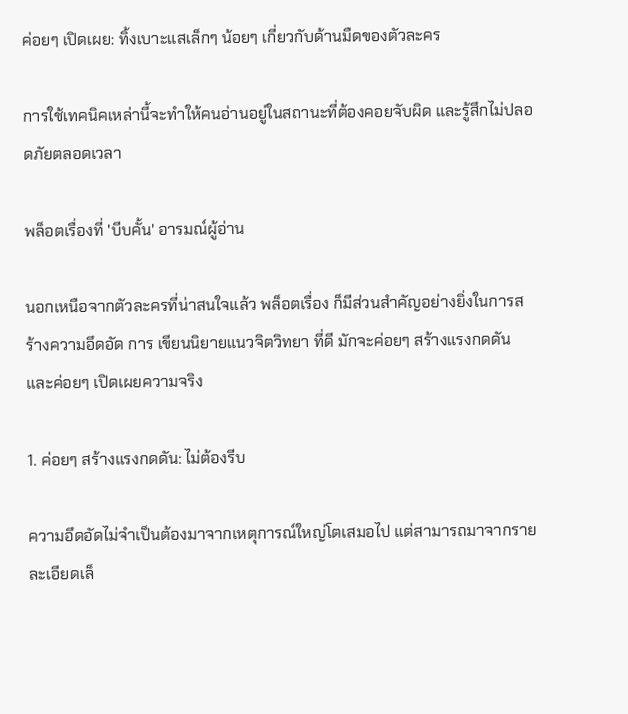ค่อยๆ เปิดเผย: ทิ้งเบาะแสเล็กๆ น้อยๆ เกี่ยวกับด้านมืดของตัวละคร

การใช้เทคนิคเหล่านี้จะทำให้คนอ่านอยู่ในสถานะที่ต้องคอยจับผิด และรู้สึกไม่ปลอดภัยตลอดเวลา

พล็อตเรื่องที่ 'บีบคั้น' อารมณ์ผู้อ่าน

นอกเหนือจากตัวละครที่น่าสนใจแล้ว พล็อตเรื่อง ก็มีส่วนสำคัญอย่างยิ่งในการสร้างความอึดอัด การ เขียนนิยายแนวจิตวิทยา ที่ดี มักจะค่อยๆ สร้างแรงกดดัน และค่อยๆ เปิดเผยความจริง

1. ค่อยๆ สร้างแรงกดดัน: ไม่ต้องรีบ

ความอึดอัดไม่จำเป็นต้องมาจากเหตุการณ์ใหญ่โตเสมอไป แต่สามารถมาจากรายละเอียดเล็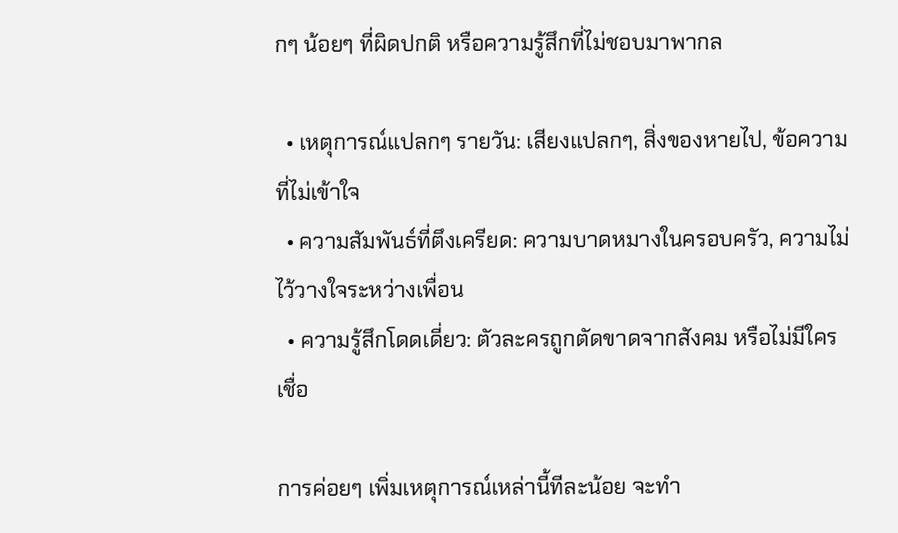กๆ น้อยๆ ที่ผิดปกติ หรือความรู้สึกที่ไม่ชอบมาพากล

  • เหตุการณ์แปลกๆ รายวัน: เสียงแปลกๆ, สิ่งของหายไป, ข้อความที่ไม่เข้าใจ
  • ความสัมพันธ์ที่ตึงเครียด: ความบาดหมางในครอบครัว, ความไม่ไว้วางใจระหว่างเพื่อน
  • ความรู้สึกโดดเดี่ยว: ตัวละครถูกตัดขาดจากสังคม หรือไม่มีใครเชื่อ

การค่อยๆ เพิ่มเหตุการณ์เหล่านี้ทีละน้อย จะทำ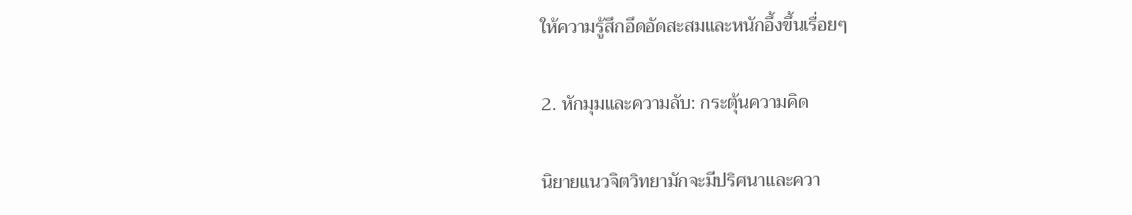ให้ความรู้สึกอึดอัดสะสมและหนักอึ้งขึ้นเรื่อยๆ

2. หักมุมและความลับ: กระตุ้นความคิด

นิยายแนวจิตวิทยามักจะมีปริศนาและควา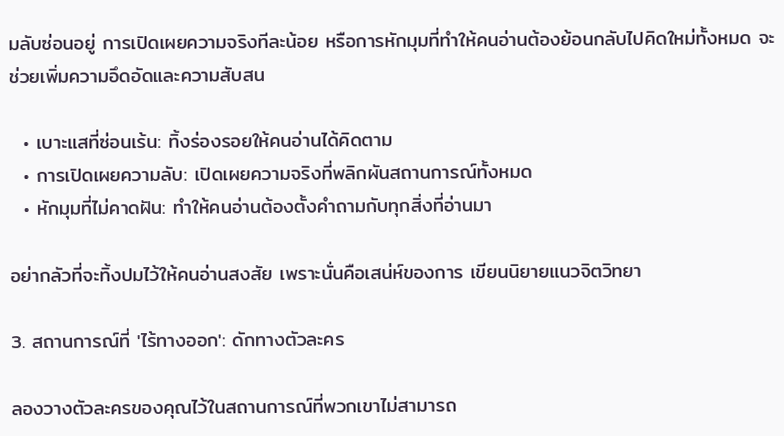มลับซ่อนอยู่ การเปิดเผยความจริงทีละน้อย หรือการหักมุมที่ทำให้คนอ่านต้องย้อนกลับไปคิดใหม่ทั้งหมด จะช่วยเพิ่มความอึดอัดและความสับสน

  • เบาะแสที่ซ่อนเร้น: ทิ้งร่องรอยให้คนอ่านได้คิดตาม
  • การเปิดเผยความลับ: เปิดเผยความจริงที่พลิกผันสถานการณ์ทั้งหมด
  • หักมุมที่ไม่คาดฝัน: ทำให้คนอ่านต้องตั้งคำถามกับทุกสิ่งที่อ่านมา

อย่ากลัวที่จะทิ้งปมไว้ให้คนอ่านสงสัย เพราะนั่นคือเสน่ห์ของการ เขียนนิยายแนวจิตวิทยา

3. สถานการณ์ที่ 'ไร้ทางออก': ดักทางตัวละคร

ลองวางตัวละครของคุณไว้ในสถานการณ์ที่พวกเขาไม่สามารถ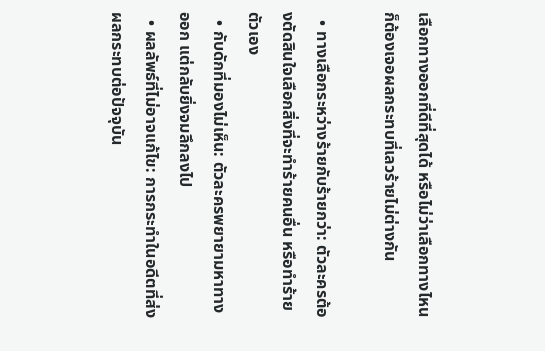เลือกทางออกที่ดีที่สุดได้ หรือไม่ว่าเลือกทางไหนก็ต้องเจอผลกระทบที่เลวร้ายไม่ต่างกัน

  • ทางเลือกระหว่างร้ายกับร้ายกว่า: ตัวละครต้องตัดสินใจเลือกสิ่งที่จะทำร้ายคนอื่น หรือทำร้ายตัวเอง
  • กับดักที่มองไม่เห็น: ตัวละครพยายามหาทางออก แต่กลับยิ่งจมลึกลงไป
  • ผลลัพธ์ที่ไม่อาจแก้ไข: การกระทำในอดีตที่ส่งผลกระทบต่อปัจจุบัน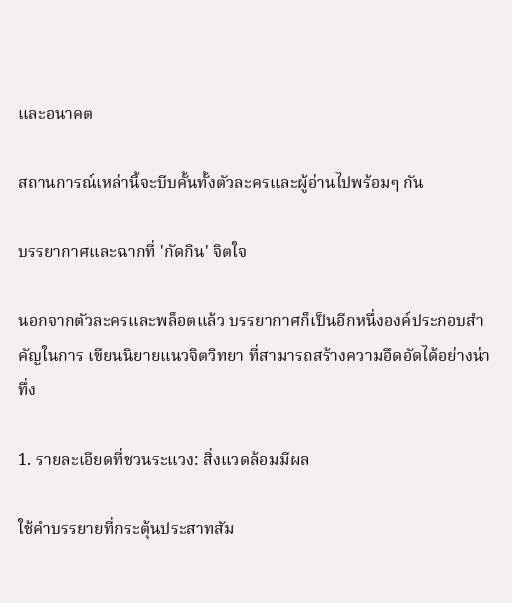และอนาคต

สถานการณ์เหล่านี้จะบีบคั้นทั้งตัวละครและผู้อ่านไปพร้อมๆ กัน

บรรยากาศและฉากที่ 'กัดกิน' จิตใจ

นอกจากตัวละครและพล็อตแล้ว บรรยากาศก็เป็นอีกหนึ่งองค์ประกอบสำคัญในการ เขียนนิยายแนวจิตวิทยา ที่สามารถสร้างความอึดอัดได้อย่างน่าทึ่ง

1. รายละเอียดที่ชวนระแวง: สิ่งแวดล้อมมีผล

ใช้คำบรรยายที่กระตุ้นประสาทสัม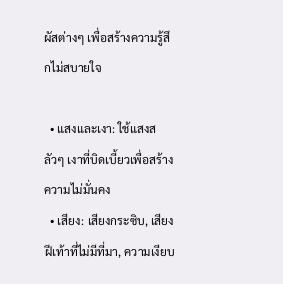ผัสต่างๆ เพื่อสร้างความรู้สึกไม่สบายใจ

  • แสงและเงา: ใช้แสงสลัวๆ เงาที่บิดเบี้ยวเพื่อสร้างความไม่มั่นคง
  • เสียง: เสียงกระซิบ, เสียงฝีเท้าที่ไม่มีที่มา, ความเงียบ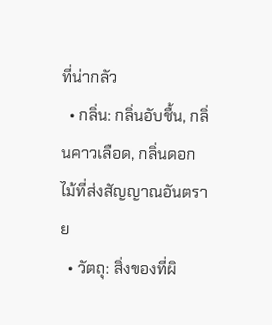ที่น่ากลัว
  • กลิ่น: กลิ่นอับชื้น, กลิ่นคาวเลือด, กลิ่นดอกไม้ที่ส่งสัญญาณอันตราย
  • วัตถุ: สิ่งของที่ผิ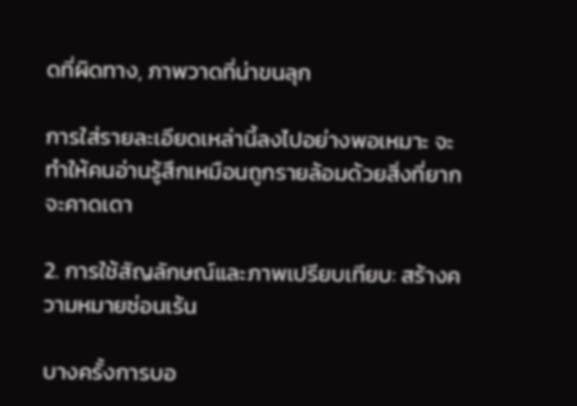ดที่ผิดทาง, ภาพวาดที่น่าขนลุก

การใส่รายละเอียดเหล่านี้ลงไปอย่างพอเหมาะ จะทำให้คนอ่านรู้สึกเหมือนถูกรายล้อมด้วยสิ่งที่ยากจะคาดเดา

2. การใช้สัญลักษณ์และภาพเปรียบเทียบ: สร้างความหมายซ่อนเร้น

บางครั้งการบอ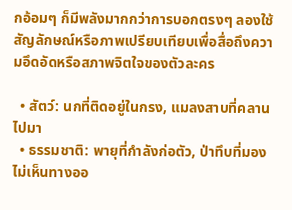กอ้อมๆ ก็มีพลังมากกว่าการบอกตรงๆ ลองใช้สัญลักษณ์หรือภาพเปรียบเทียบเพื่อสื่อถึงความอึดอัดหรือสภาพจิตใจของตัวละคร

  • สัตว์: นกที่ติดอยู่ในกรง, แมลงสาบที่คลานไปมา
  • ธรรมชาติ: พายุที่กำลังก่อตัว, ป่าทึบที่มองไม่เห็นทางออ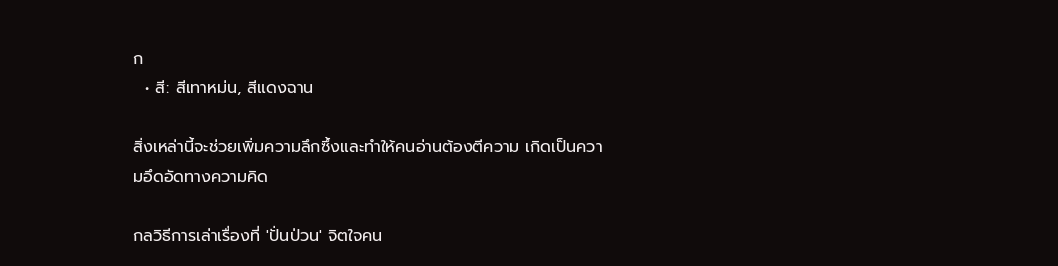ก
  • สี: สีเทาหม่น, สีแดงฉาน

สิ่งเหล่านี้จะช่วยเพิ่มความลึกซึ้งและทำให้คนอ่านต้องตีความ เกิดเป็นความอึดอัดทางความคิด

กลวิธีการเล่าเรื่องที่ 'ปั่นป่วน' จิตใจคน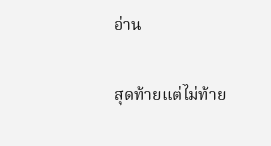อ่าน

สุดท้ายแต่ไม่ท้าย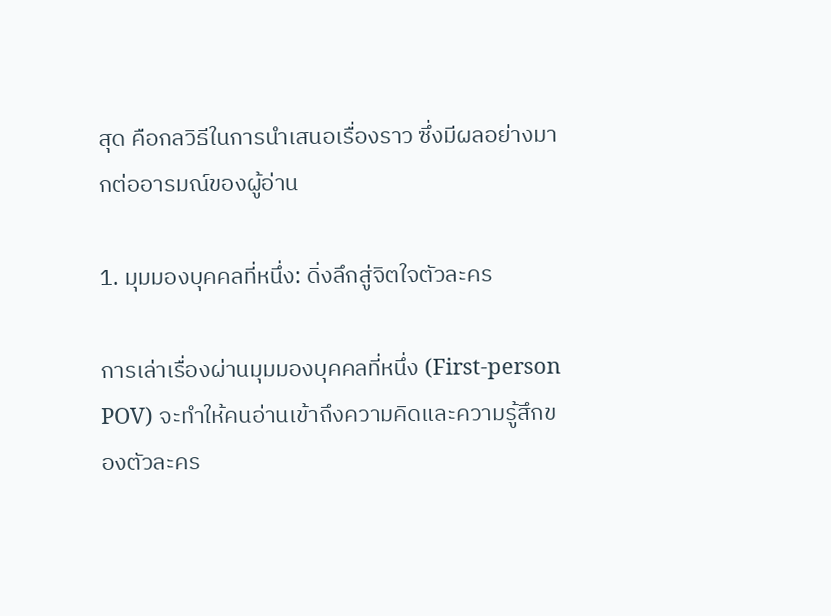สุด คือกลวิธีในการนำเสนอเรื่องราว ซึ่งมีผลอย่างมากต่ออารมณ์ของผู้อ่าน

1. มุมมองบุคคลที่หนึ่ง: ดิ่งลึกสู่จิตใจตัวละคร

การเล่าเรื่องผ่านมุมมองบุคคลที่หนึ่ง (First-person POV) จะทำให้คนอ่านเข้าถึงความคิดและความรู้สึกของตัวละคร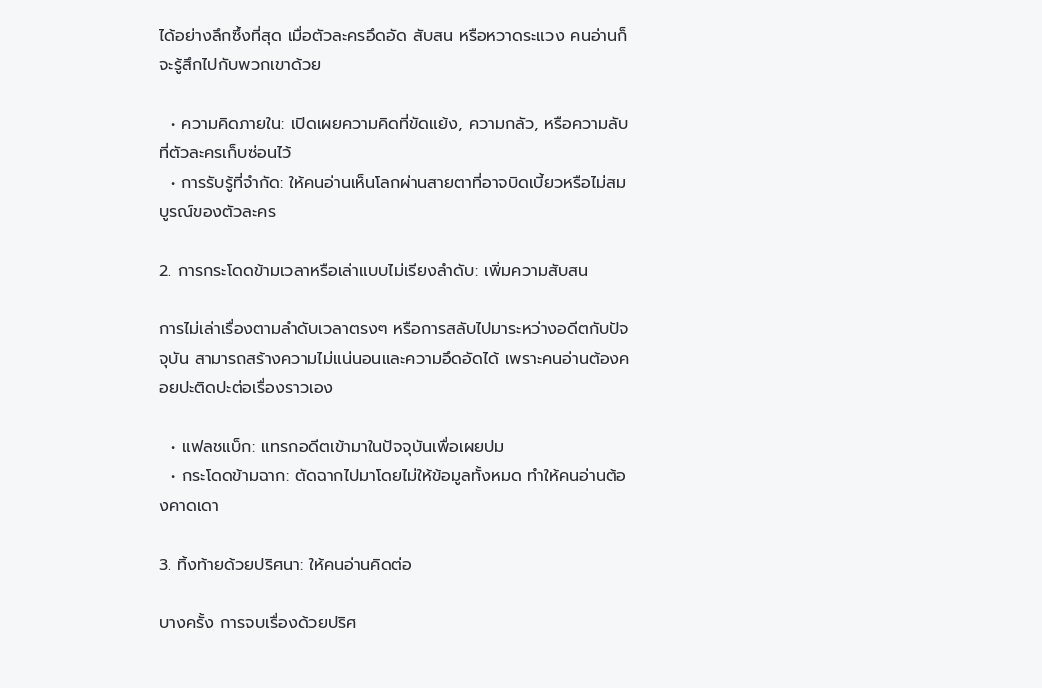ได้อย่างลึกซึ้งที่สุด เมื่อตัวละครอึดอัด สับสน หรือหวาดระแวง คนอ่านก็จะรู้สึกไปกับพวกเขาด้วย

  • ความคิดภายใน: เปิดเผยความคิดที่ขัดแย้ง, ความกลัว, หรือความลับที่ตัวละครเก็บซ่อนไว้
  • การรับรู้ที่จำกัด: ให้คนอ่านเห็นโลกผ่านสายตาที่อาจบิดเบี้ยวหรือไม่สมบูรณ์ของตัวละคร

2. การกระโดดข้ามเวลาหรือเล่าแบบไม่เรียงลำดับ: เพิ่มความสับสน

การไม่เล่าเรื่องตามลำดับเวลาตรงๆ หรือการสลับไปมาระหว่างอดีตกับปัจจุบัน สามารถสร้างความไม่แน่นอนและความอึดอัดได้ เพราะคนอ่านต้องคอยปะติดปะต่อเรื่องราวเอง

  • แฟลชแบ็ก: แทรกอดีตเข้ามาในปัจจุบันเพื่อเผยปม
  • กระโดดข้ามฉาก: ตัดฉากไปมาโดยไม่ให้ข้อมูลทั้งหมด ทำให้คนอ่านต้องคาดเดา

3. ทิ้งท้ายด้วยปริศนา: ให้คนอ่านคิดต่อ

บางครั้ง การจบเรื่องด้วยปริศ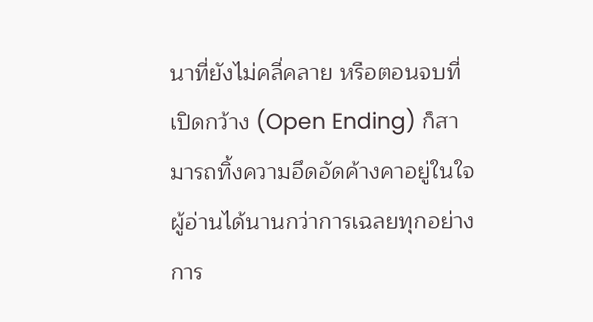นาที่ยังไม่คลี่คลาย หรือตอนจบที่เปิดกว้าง (Open Ending) ก็สามารถทิ้งความอึดอัดค้างคาอยู่ในใจผู้อ่านได้นานกว่าการเฉลยทุกอย่าง การ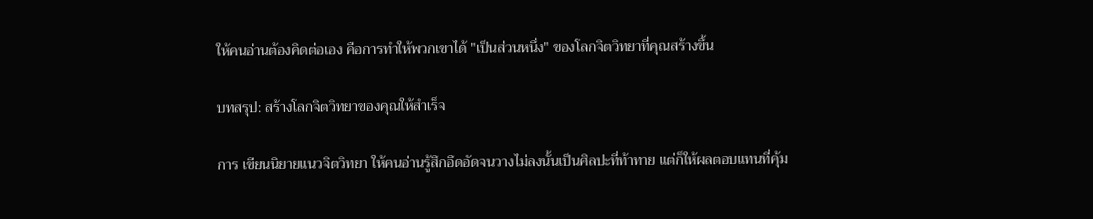ให้คนอ่านต้องคิดต่อเอง คือการทำให้พวกเขาได้ "เป็นส่วนหนึ่ง" ของโลกจิตวิทยาที่คุณสร้างขึ้น

บทสรุป: สร้างโลกจิตวิทยาของคุณให้สำเร็จ

การ เขียนนิยายแนวจิตวิทยา ให้คนอ่านรู้สึกอึดอัดจนวางไม่ลงนั้นเป็นศิลปะที่ท้าทาย แต่ก็ให้ผลตอบแทนที่คุ้ม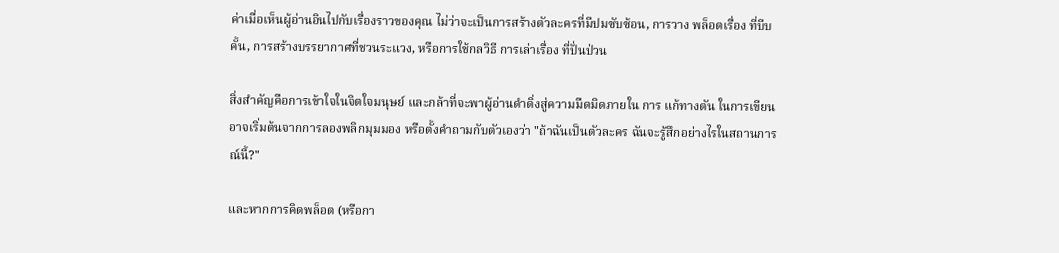ค่าเมื่อเห็นผู้อ่านอินไปกับเรื่องราวของคุณ ไม่ว่าจะเป็นการสร้างตัวละครที่มีปมซับซ้อน, การวาง พล็อตเรื่อง ที่บีบคั้น, การสร้างบรรยากาศที่ชวนระแวง, หรือการใช้กลวิธี การเล่าเรื่อง ที่ปั่นป่วน

สิ่งสำคัญคือการเข้าใจในจิตใจมนุษย์ และกล้าที่จะพาผู้อ่านดำดิ่งสู่ความมืดมิดภายใน การ แก้ทางตัน ในการเขียน อาจเริ่มต้นจากการลองพลิกมุมมอง หรือตั้งคำถามกับตัวเองว่า "ถ้าฉันเป็นตัวละคร ฉันจะรู้สึกอย่างไรในสถานการณ์นี้?"

และหากการคิดพล็อต (หรือกา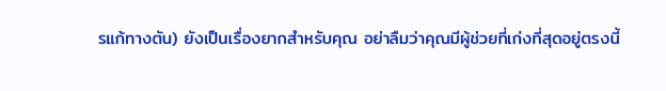รแก้ทางตัน) ยังเป็นเรื่องยากสำหรับคุณ อย่าลืมว่าคุณมีผู้ช่วยที่เก่งที่สุดอยู่ตรงนี้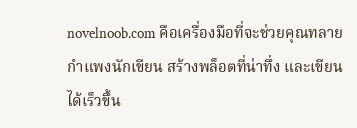novelnoob.com คือเครื่องมือที่จะช่วยคุณทลายกำแพงนักเขียน สร้างพล็อตที่น่าทึ่ง และเขียนได้เร็วขึ้น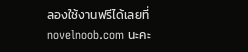ลองใช้งานฟรีได้เลยที่ novelnoob.com นะคะ